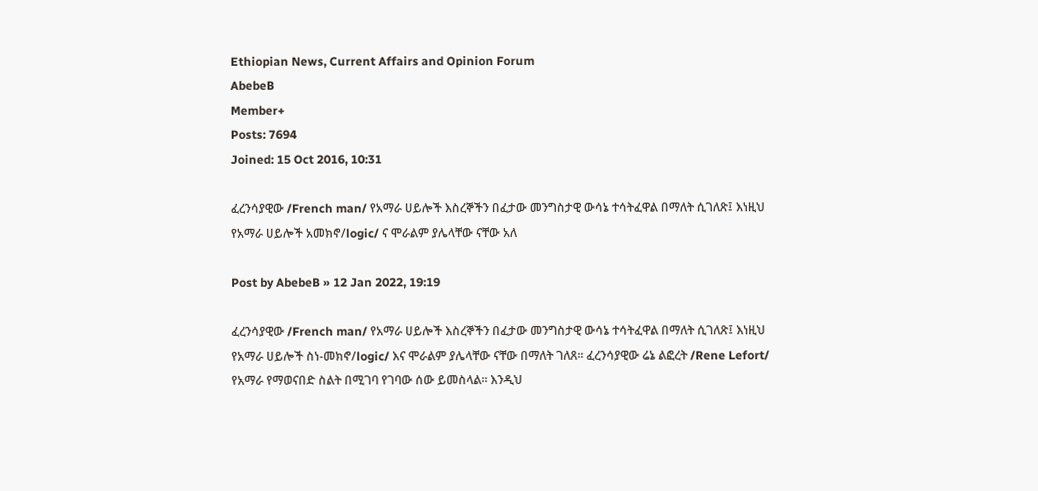Ethiopian News, Current Affairs and Opinion Forum
AbebeB
Member+
Posts: 7694
Joined: 15 Oct 2016, 10:31

ፈረንሳያዊው /French man/ የአማራ ሀይሎች እስረኞችን በፈታው መንግስታዊ ውሳኔ ተሳትፈዋል በማለት ሲገለጽ፤ እነዚህ የአማራ ሀይሎች አመክኖ/logic/ ና ሞራልም ያሌላቸው ናቸው አለ

Post by AbebeB » 12 Jan 2022, 19:19

ፈረንሳያዊው /French man/ የአማራ ሀይሎች እስረኞችን በፈታው መንግስታዊ ውሳኔ ተሳትፈዋል በማለት ሲገለጽ፤ እነዚህ የአማራ ሀይሎች ስነ-መክኖ/logic/ እና ሞራልም ያሌላቸው ናቸው በማለት ገለጸ፡፡ ፈረንሳያዊው ሬኔ ልፎረት /Rene Lefort/ የአማራ የማወናበድ ስልት በሚገባ የገባው ሰው ይመስላል፡፡ እንዲህ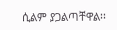ሲልም ያጋልጣቸዋል፡፡